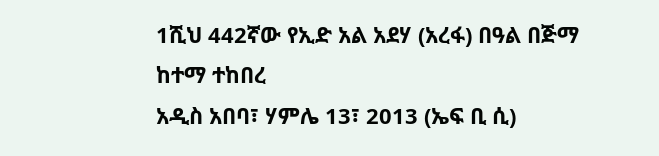1ሺህ 442ኛው የኢድ አል አደሃ (አረፋ) በዓል በጅማ ከተማ ተከበረ
አዲስ አበባ፣ ሃምሌ 13፣ 2013 (ኤፍ ቢ ሲ)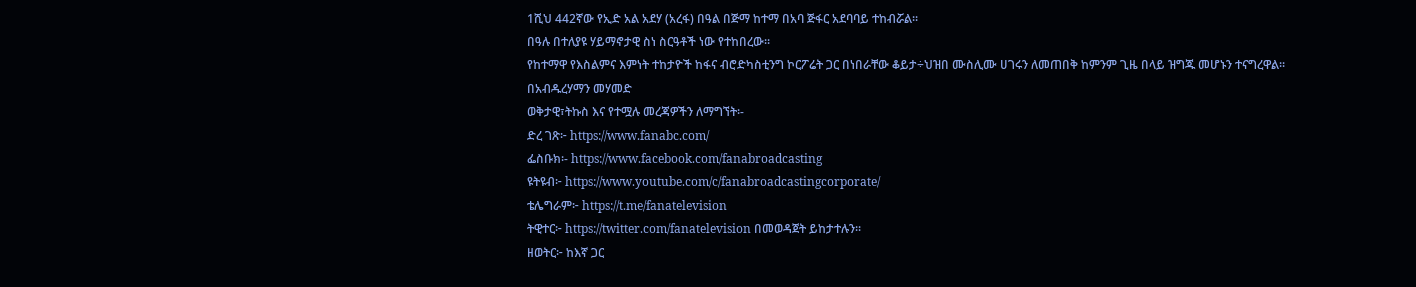1ሺህ 442ኛው የኢድ አል አደሃ (አረፋ) በዓል በጅማ ከተማ በአባ ጅፋር አደባባይ ተከብሯል፡፡
በዓሉ በተለያዩ ሃይማኖታዊ ስነ ስርዓቶች ነው የተከበረው፡፡
የከተማዋ የእስልምና እምነት ተከታዮች ከፋና ብሮድካስቲንግ ኮርፖሬት ጋር በነበራቸው ቆይታ÷ህዝበ ሙስሊሙ ሀገሩን ለመጠበቅ ከምንም ጊዜ በላይ ዝግጁ መሆኑን ተናግረዋል፡፡
በአብዱረሃማን መሃመድ
ወቅታዊ፣ትኩስ እና የተሟሉ መረጃዎችን ለማግኘት፡-
ድረ ገጽ፦ https://www.fanabc.com/
ፌስቡክ፡- https://www.facebook.com/fanabroadcasting
ዩትዩብ፦ https://www.youtube.com/c/fanabroadcastingcorporate/
ቴሌግራም፦ https://t.me/fanatelevision
ትዊተር፦ https://twitter.com/fanatelevision በመወዳጀት ይከታተሉን፡፡
ዘወትር፦ ከእኛ ጋር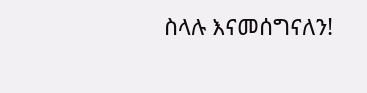ስላሉ እናመሰግናለን!